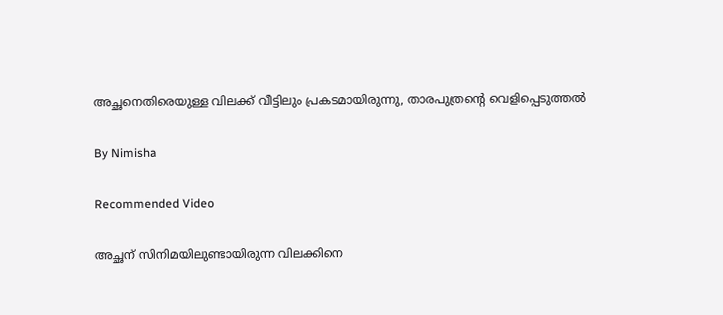അച്ഛനെതിരെയുള്ള വിലക്ക് വീട്ടിലും പ്രകടമായിരുന്നു, താരപുത്രന്‍റെ വെളിപ്പെടുത്തല്‍

By Nimisha

Recommended Video

അച്ഛന് സിനിമയിലുണ്ടായിരുന്ന വിലക്കിനെ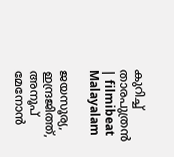കുറിച്ച് താരപുത്രന്‍ | filmibeat Malayalam

ജയസൂര്യ, ഇന്ദ്രജിത്ത്, അനൂപ് മേനോന്‍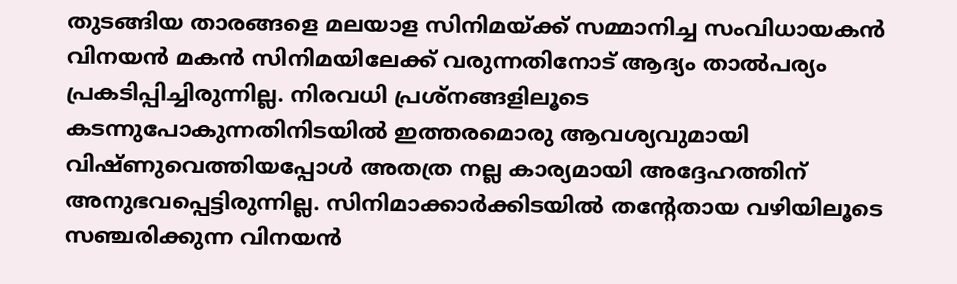തുടങ്ങിയ താരങ്ങളെ മലയാള സിനിമയ്ക്ക് സമ്മാനിച്ച സംവിധായകന്‍ വിനയന്‍ മകന്‍ സിനിമയിലേക്ക് വരുന്നതിനോട് ആദ്യം താല്‍പര്യം പ്രകടിപ്പിച്ചിരുന്നില്ല. നിരവധി പ്രശ്‌നങ്ങളിലൂടെ കടന്നുപോകുന്നതിനിടയില്‍ ഇത്തരമൊരു ആവശ്യവുമായി വിഷ്ണുവെത്തിയപ്പോള്‍ അതത്ര നല്ല കാര്യമായി അദ്ദേഹത്തിന് അനുഭവപ്പെട്ടിരുന്നില്ല. സിനിമാക്കാര്‍ക്കിടയില്‍ തന്റേതായ വഴിയിലൂടെ സഞ്ചരിക്കുന്ന വിനയന്‍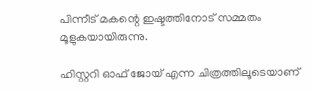പിന്നീട് മകന്റെ ഇഷ്ടത്തിനോട് സമ്മതം മൂളുകയായിരുന്നു.

ഹിസ്റ്ററി ഓഫ് ജോയ് എന്ന ചിത്രത്തിലൂടെയാണ്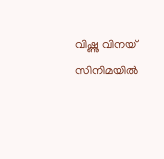വിഷ്ണു വിനയ് സിനിമയില്‍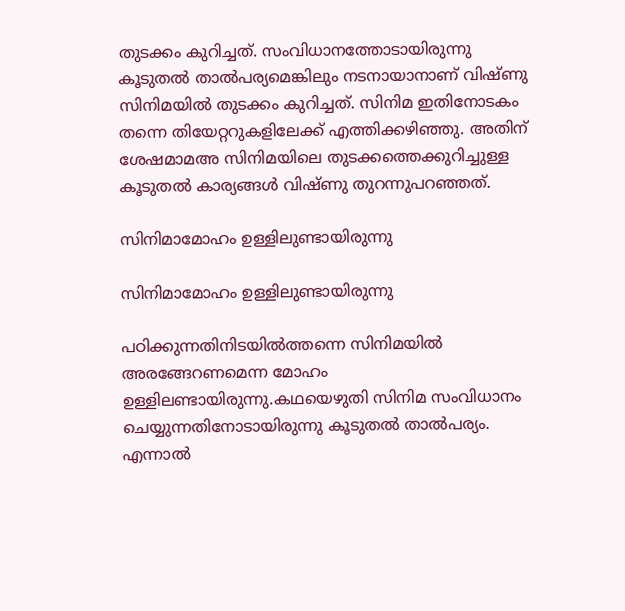തുടക്കം കുറിച്ചത്. സംവിധാനത്തോടായിരുന്നു കൂടുതല്‍ താല്‍പര്യമെങ്കിലും നടനായാനാണ് വിഷ്ണു സിനിമയില്‍ തുടക്കം കുറിച്ചത്. സിനിമ ഇതിനോടകം തന്നെ തിയേറ്ററുകളിലേക്ക് എത്തിക്കഴിഞ്ഞു. അതിന് ശേഷമാമഅ സിനിമയിലെ തുടക്കത്തെക്കുറിച്ചുള്ള കൂടുതല്‍ കാര്യങ്ങള്‍ വിഷ്ണു തുറന്നുപറഞ്ഞത്.

സിനിമാമോഹം ഉള്ളിലുണ്ടായിരുന്നു

സിനിമാമോഹം ഉള്ളിലുണ്ടായിരുന്നു

പഠിക്കുന്നതിനിടയില്‍ത്തന്നെ സിനിമയില്‍ അരങ്ങേറണമെന്ന മോഹം ഉള്ളിലണ്ടായിരുന്നു.കഥയെഴുതി സിനിമ സംവിധാനം ചെയ്യുന്നതിനോടായിരുന്നു കൂടുതല്‍ താല്‍പര്യം. എന്നാല്‍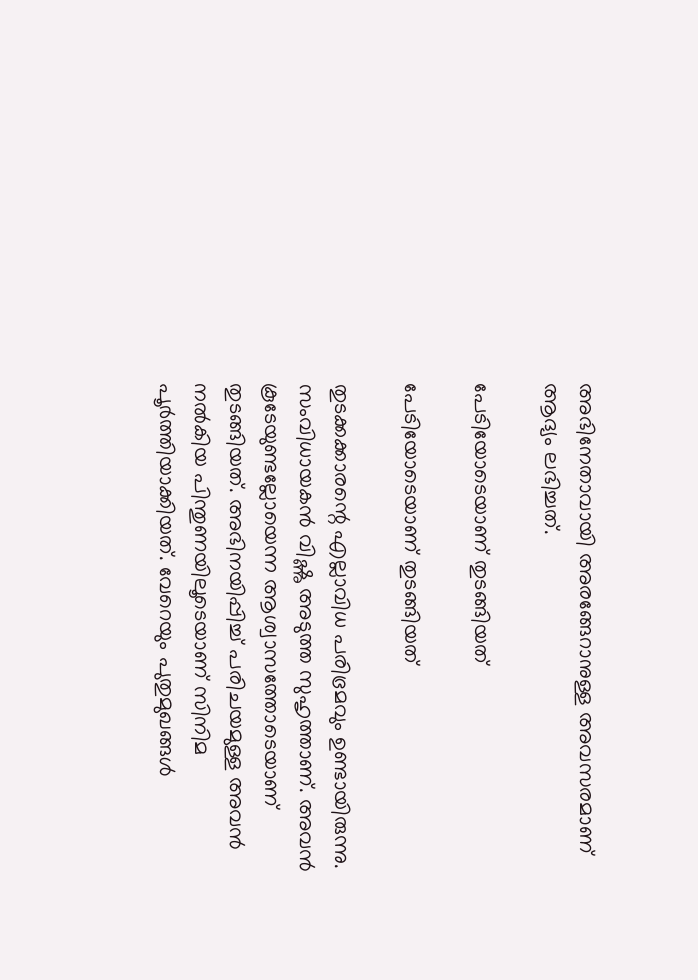അഭിനേതാവായി അരങ്ങേറാനുള്ള അവസരമാണ് ആദ്യം ലഭിച്ചത്.

പേടിയോടെയാണ് തുടങ്ങിയത്

പേടിയോടെയാണ് തുടങ്ങിയത്

തുടക്കക്കാരന്റെ എല്ലാവിധ പരിഭ്രമവും ഉണ്ടായിരുന്നു. സംവിധായകന്‍ വിഷ്ണു അടുത്ത സുഹൃത്താണ്. അവന്‍ കൂടേയുണ്ടല്ലോയെന്ന ആശ്വാസത്തോടെയാണ് തുടങ്ങിയത്. അഭിനയിപ്പിച്ച് പരിചയമുള്ള അവന്‍ നല്‍കിയ പിന്തുണയിലൂടെയാണ് സിനിമ പൂര്‍ത്തിയാക്കിയത്. വേറെയും പുതുമുഖങ്ങള്‍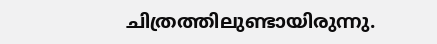ചിത്രത്തിലുണ്ടായിരുന്നു.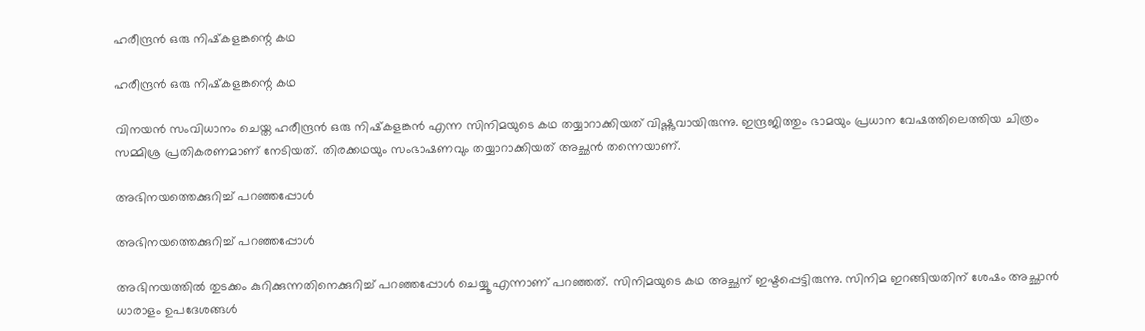ഹരീന്ദ്രന്‍ ഒരു നിഷ്‌കളങ്കന്റെ കഥ

ഹരീന്ദ്രന്‍ ഒരു നിഷ്‌കളങ്കന്റെ കഥ

വിനയന്‍ സംവിധാനം ചെയ്ത ഹരീന്ദ്രന്‍ ഒരു നിഷ്‌കളങ്കന്‍ എന്ന സിനിമയുടെ കഥ തയ്യാറാക്കിയത് വിഷ്ണുവായിരുന്നു. ഇന്ദ്രജിത്തും ഭാമയും പ്രധാന വേഷത്തിലെത്തിയ ചിത്രം സമ്മിശ്ര പ്രതികരണമാണ് നേടിയത്. തിരക്കഥയും സംഭാഷണവും തയ്യാറാക്കിയത് അച്ഛന്‍ തന്നെയാണ്.

അഭിനയത്തെക്കുറിച്ച് പറഞ്ഞപ്പോള്‍

അഭിനയത്തെക്കുറിച്ച് പറഞ്ഞപ്പോള്‍

അഭിനയത്തില്‍ തുടക്കം കുറിക്കുന്നതിനെക്കുറിച്ച് പറഞ്ഞപ്പോള്‍ ചെയ്യൂ എന്നാണ് പറഞ്ഞത്. സിനിമയുടെ കഥ അച്ഛന് ഇഷ്ടപ്പെട്ടിരുന്നു. സിനിമ ഇറങ്ങിയതിന് ശേഷം അച്ഛാന്‍ ധാരാളം ഉപദേശങ്ങള്‍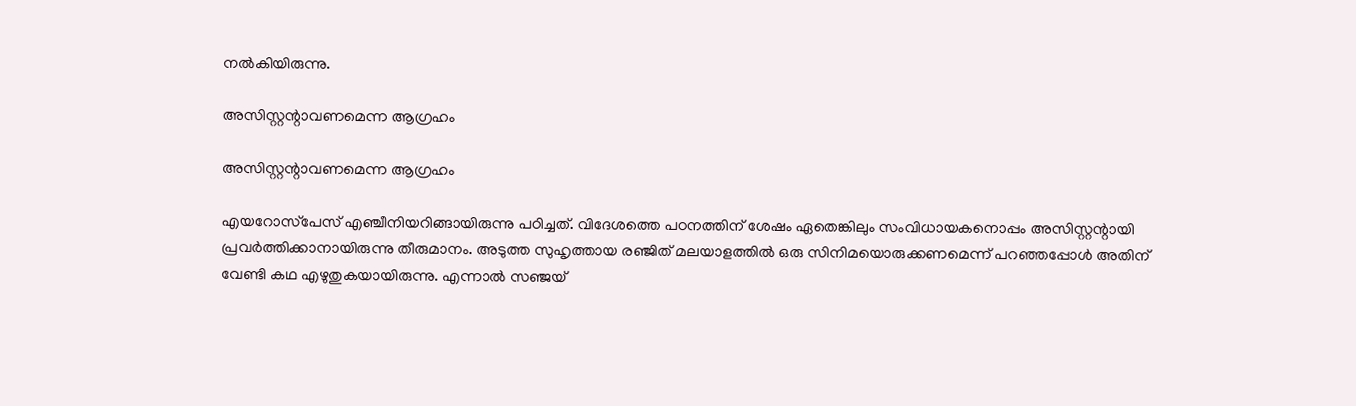നല്‍കിയിരുന്നു.

അസിസ്റ്റന്റാവണമെന്ന ആഗ്രഹം

അസിസ്റ്റന്റാവണമെന്ന ആഗ്രഹം

എയറോസ്‌പേസ് എഞ്ചീനിയറിങ്ങായിരുന്നു പഠിച്ചത്. വിദേശത്തെ പഠനത്തിന് ശേഷം ഏതെങ്കിലും സംവിധായകനൊപ്പം അസിസ്റ്റന്റായി പ്രവര്‍ത്തിക്കാനായിരുന്നു തീരുമാനം. അടുത്ത സുഹൃത്തായ രഞ്ജിത് മലയാളത്തില്‍ ഒരു സിനിമയൊരുക്കണമെന്ന് പറഞ്ഞപ്പോള്‍ അതിന് വേണ്ടി കഥ എഴുതുകയായിരുന്നു. എന്നാല്‍ സഞ്ജയ്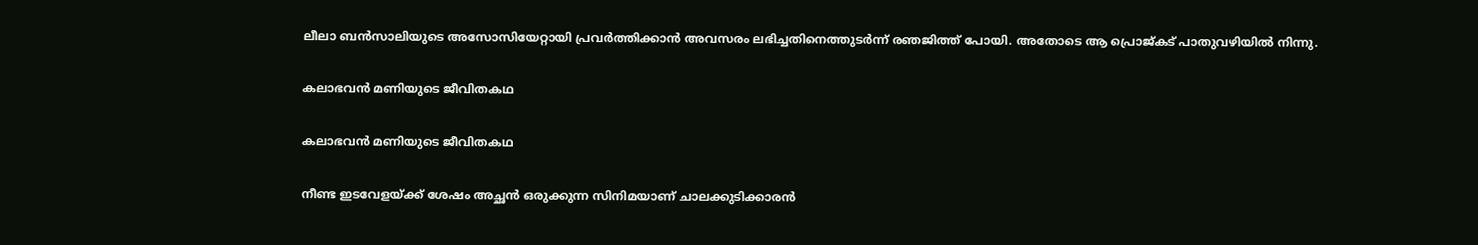ലീലാ ബന്‍സാലിയുടെ അസോസിയേറ്റായി പ്രവര്‍ത്തിക്കാന്‍ അവസരം ലഭിച്ചതിനെത്തുടര്‍ന്ന് രഞജിത്ത് പോയി. അതോടെ ആ പ്രൊജ്കട് പാതുവഴിയില്‍ നിന്നു.

കലാഭവന്‍ മണിയുടെ ജീവിതകഥ

കലാഭവന്‍ മണിയുടെ ജീവിതകഥ

നീണ്ട ഇടവേളയ്ക്ക് ശേഷം അച്ഛന്‍ ഒരുക്കുന്ന സിനിമയാണ് ചാലക്കുടിക്കാരന്‍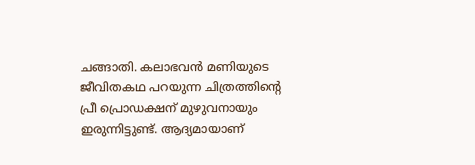ചങ്ങാതി. കലാഭവന്‍ മണിയുടെ ജീവിതകഥ പറയുന്ന ചിത്രത്തിന്റെ പ്രീ പ്രൊഡക്ഷന് മുഴുവനായും ഇരുന്നിട്ടുണ്ട്. ആദ്യമായാണ്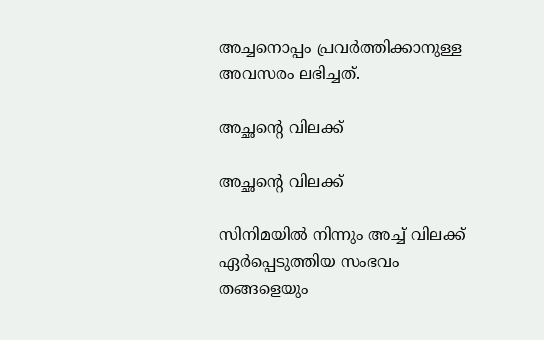അച്ചനൊപ്പം പ്രവര്‍ത്തിക്കാനുള്ള അവസരം ലഭിച്ചത്.

അച്ഛന്റെ വിലക്ക്

അച്ഛന്റെ വിലക്ക്

സിനിമയില്‍ നിന്നും അച്ച് വിലക്ക് ഏര്‍പ്പെടുത്തിയ സംഭവം തങ്ങളെയും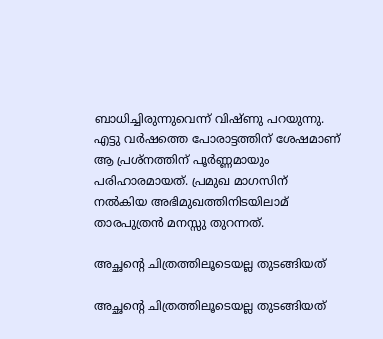ബാധിച്ചിരുന്നുവെന്ന് വിഷ്ണു പറയുന്നു. എട്ടു വര്‍ഷത്തെ പോരാട്ടത്തിന് ശേഷമാണ് ആ പ്രശ്‌നത്തിന് പൂര്‍ണ്ണമായും പരിഹാരമായത്. പ്രമുഖ മാഗസിന് നല്‍കിയ അഭിമുഖത്തിനിടയിലാമ് താരപുത്രന്‍ മനസ്സു തുറന്നത്.

അച്ഛന്റെ ചിത്രത്തിലൂടെയല്ല തുടങ്ങിയത്

അച്ഛന്റെ ചിത്രത്തിലൂടെയല്ല തുടങ്ങിയത്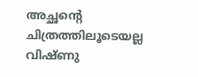അച്ഛന്റെ ചിത്രത്തിലൂടെയല്ല വിഷ്ണു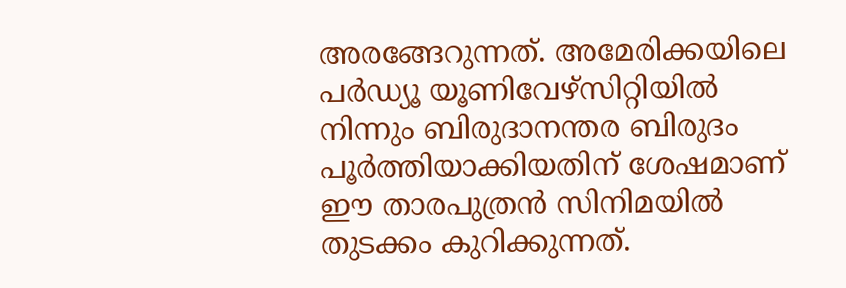അരങ്ങേറുന്നത്. അമേരിക്കയിലെ പര്‍ഡ്യൂ യൂണിവേഴ്‌സിറ്റിയില്‍ നിന്നും ബിരുദാനന്തര ബിരുദം പൂര്‍ത്തിയാക്കിയതിന് ശേഷമാണ് ഈ താരപുത്രന്‍ സിനിമയില്‍ തുടക്കം കുറിക്കുന്നത്.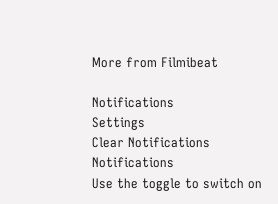More from Filmibeat

Notifications
Settings
Clear Notifications
Notifications
Use the toggle to switch on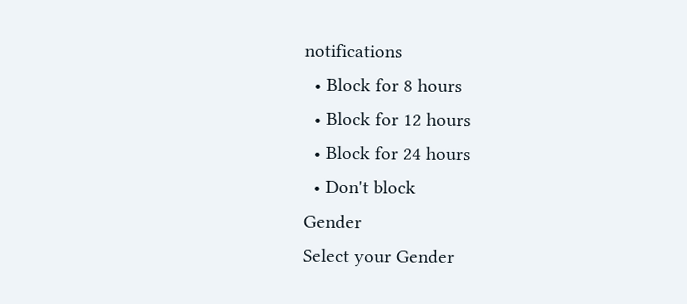notifications
  • Block for 8 hours
  • Block for 12 hours
  • Block for 24 hours
  • Don't block
Gender
Select your Gender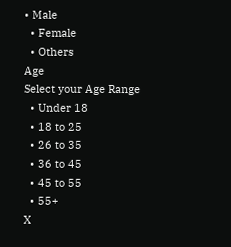• Male
  • Female
  • Others
Age
Select your Age Range
  • Under 18
  • 18 to 25
  • 26 to 35
  • 36 to 45
  • 45 to 55
  • 55+
X